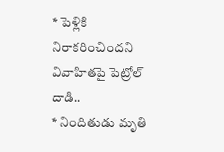* పెళ్లికి నిరాకరించిందని వివాహితపై పెట్రోల్ దాడి..
* నిందితుడు మృతి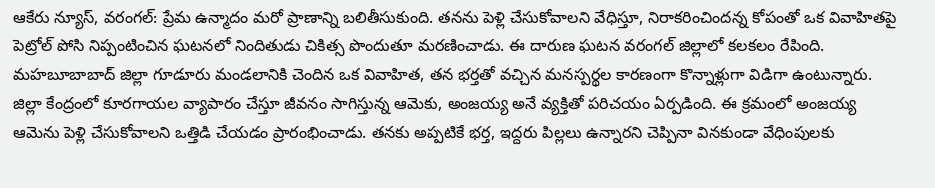ఆకేరు న్యూస్, వరంగల్: ప్రేమ ఉన్మాదం మరో ప్రాణాన్ని బలితీసుకుంది. తనను పెళ్లి చేసుకోవాలని వేధిస్తూ, నిరాకరించిందన్న కోపంతో ఒక వివాహితపై పెట్రోల్ పోసి నిప్పంటించిన ఘటనలో నిందితుడు చికిత్స పొందుతూ మరణించాడు. ఈ దారుణ ఘటన వరంగల్ జిల్లాలో కలకలం రేపింది. మహబూబాబాద్ జిల్లా గూడూరు మండలానికి చెందిన ఒక వివాహిత, తన భర్తతో వచ్చిన మనస్పర్థల కారణంగా కొన్నాళ్లుగా విడిగా ఉంటున్నారు. జిల్లా కేంద్రంలో కూరగాయల వ్యాపారం చేస్తూ జీవనం సాగిస్తున్న ఆమెకు, అంజయ్య అనే వ్యక్తితో పరిచయం ఏర్పడింది. ఈ క్రమంలో అంజయ్య ఆమెను పెళ్లి చేసుకోవాలని ఒత్తిడి చేయడం ప్రారంభించాడు. తనకు అప్పటికే భర్త, ఇద్దరు పిల్లలు ఉన్నారని చెప్పినా వినకుండా వేధింపులకు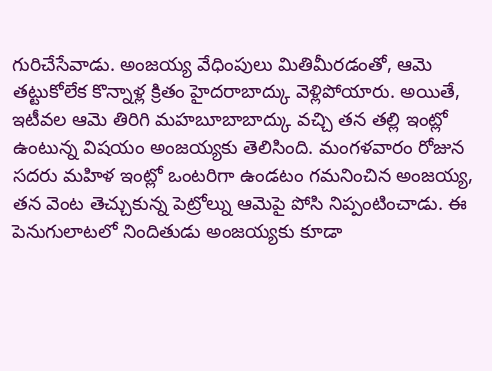గురిచేసేవాడు. అంజయ్య వేధింపులు మితిమీరడంతో, ఆమె తట్టుకోలేక కొన్నాళ్ల క్రితం హైదరాబాద్కు వెళ్లిపోయారు. అయితే, ఇటీవల ఆమె తిరిగి మహబూబాబాద్కు వచ్చి తన తల్లి ఇంట్లో ఉంటున్న విషయం అంజయ్యకు తెలిసింది. మంగళవారం రోజున సదరు మహిళ ఇంట్లో ఒంటరిగా ఉండటం గమనించిన అంజయ్య, తన వెంట తెచ్చుకున్న పెట్రోల్ను ఆమెపై పోసి నిప్పంటించాడు. ఈ పెనుగులాటలో నిందితుడు అంజయ్యకు కూడా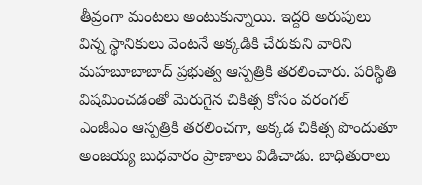తీవ్రంగా మంటలు అంటుకున్నాయి. ఇద్దరి అరుపులు విన్న స్థానికులు వెంటనే అక్కడికి చేరుకుని వారిని మహబూబాబాద్ ప్రభుత్వ ఆస్పత్రికి తరలించారు. పరిస్థితి విషమించడంతో మెరుగైన చికిత్స కోసం వరంగల్ ఎంజీఎం ఆస్పత్రికి తరలించగా, అక్కడ చికిత్స పొందుతూ అంజయ్య బుధవారం ప్రాణాలు విడిచాడు. బాధితురాలు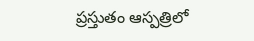ప్రస్తుతం ఆస్పత్రిలో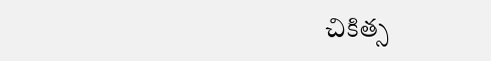చికిత్స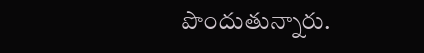పొందుతున్నారు.